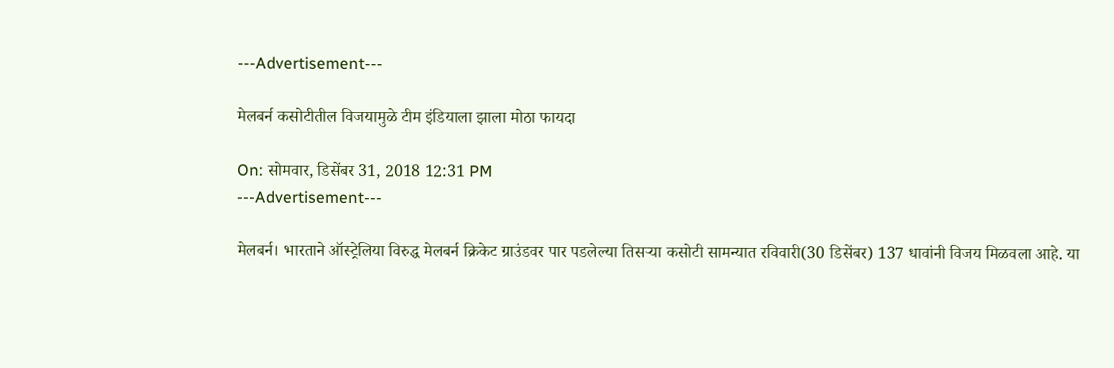---Advertisement---

मेलबर्न कसोटीतील विजयामुळे टीम इंडियाला झाला मोठा फायदा

On: सोमवार, डिसेंबर 31, 2018 12:31 PM
---Advertisement---

मेलबर्न। भारताने ऑस्ट्रेलिया विरुद्ध मेलबर्न क्रिकेट ग्राउंडवर पार पडलेल्या तिसऱ्या कसोटी सामन्यात रविवारी(30 डिसेंबर) 137 धावांनी विजय मिळवला आहे. या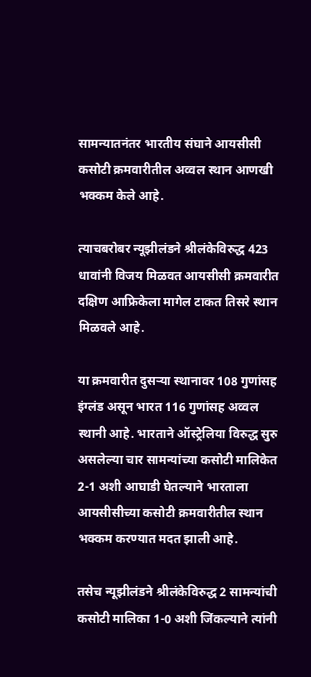सामन्यातनंतर भारतीय संघाने आयसीसी कसोटी क्रमवारीतील अव्वल स्थान आणखी भक्कम केले आहे.

त्याचबरोबर न्यूझीलंडने श्रीलंकेविरुद्ध 423 धावांनी विजय मिळवत आयसीसी क्रमवारीत दक्षिण आफ्रिकेला मागेल टाकत तिसरे स्थान मिळवले आहे.

या क्रमवारीत दुसऱ्या स्थानावर 108 गुणांसह इंग्लंड असून भारत 116 गुणांसह अव्वल स्थानी आहे. भारताने ऑस्ट्रेलिया विरुद्ध सुरु असलेल्या चार सामन्यांच्या कसोटी मालिकेत 2-1 अशी आघाडी घेतल्याने भारताला आयसीसीच्या कसोटी क्रमवारीतील स्थान भक्कम करण्यात मदत झाली आहे.

तसेच न्यूझीलंडने श्रीलंकेविरुद्ध 2 सामन्यांची कसोटी मालिका 1-0 अशी जिंकल्याने त्यांनी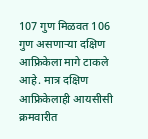107 गुण मिळवत 106 गुण असणाऱ्या दक्षिण आफ्रिकेला मागे टाकले आहे. मात्र दक्षिण आफ्रिकेलाही आयसीसी क्रमवारीत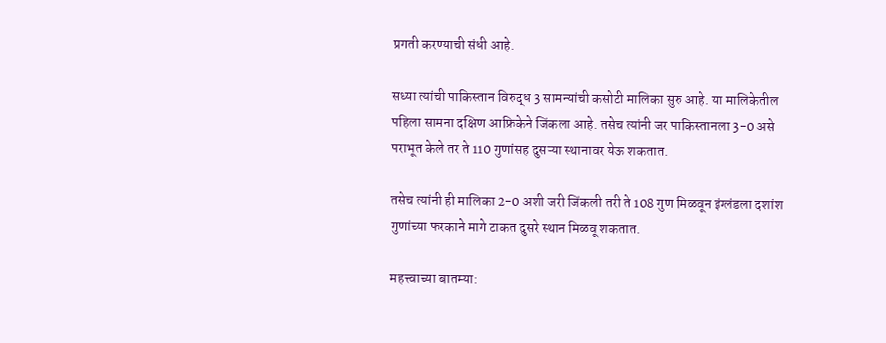प्रगती करण्याची संधी आहे.

सध्या त्यांची पाकिस्तान विरुद्ध 3 सामन्यांची कसोटी मालिका सुरु आहे. या मालिकेतील पहिला सामना दक्षिण आफ्रिकेने जिंकला आहे. तसेच त्यांनी जर पाकिस्तानला 3-0 असे पराभूत केले तर ते 110 गुणांसह दुसऱ्या स्थानावर येऊ शकतात.

तसेच त्यांनी ही मालिका 2-0 अशी जरी जिंकली तरी ते 108 गुण मिळवून इंग्लंडला दशांश गुणांच्या फरकाने मागे टाकत दुसरे स्थान मिळवू शकतात.

महत्त्वाच्या बातम्या: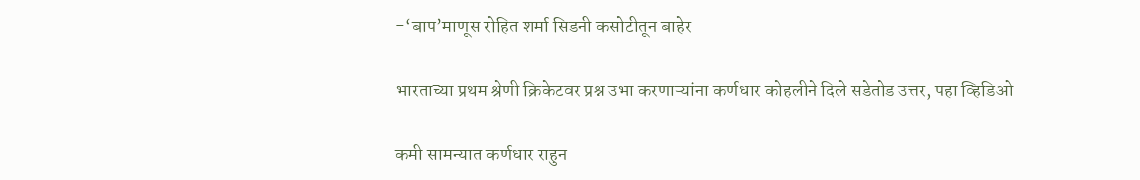-‘बाप’माणूस रोहित शर्मा सिडनी कसोटीतून बाहेर

भारताच्या प्रथम श्रेणी क्रिकेटवर प्रश्न उभा करणाऱ्यांना कर्णधार कोहलीने दिले सडेतोड उत्तर, पहा व्हिडिओ

कमी सामन्यात कर्णधार राहुन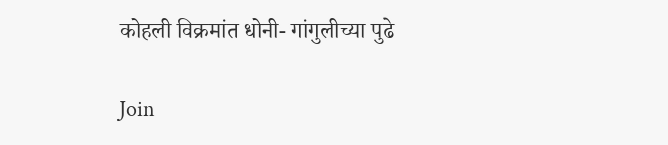कोहली विक्रमांत धोनी- गांगुलीच्या पुढे

Join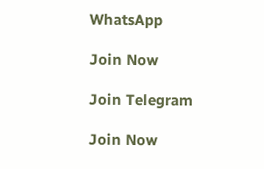WhatsApp

Join Now

Join Telegram

Join Now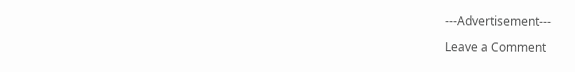---Advertisement---

Leave a Comment